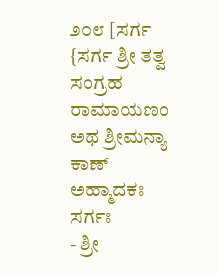೨೦೮ [ಸರ್ಗ {ಸರ್ಗ ಶ್ರೀ ತತ್ವ ಸಂಗ್ರಹ ರಾಮಾಯಣಂ ಅಥ ಶ್ರೀಮನ್ಯಾ ಕಾಣ್ ಅಹ್ಮಾದಕಃ ಸರ್ಗಃ
- ಶ್ರೀ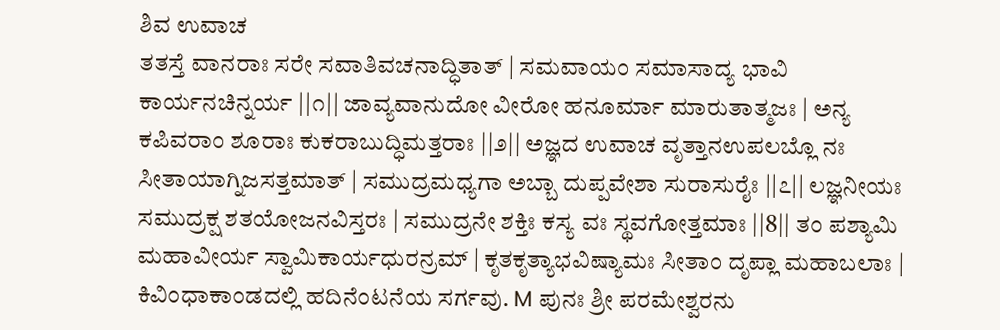ಶಿವ ಉವಾಚ
ತತಸ್ತೆ ವಾನರಾಃ ಸರೇ ಸವಾತಿವಚನಾದ್ಧಿತಾತ್ | ಸಮವಾಯಂ ಸಮಾಸಾದ್ಯ ಭಾವಿ ಕಾರ್ಯನಚಿನ್ನರ್ಯ ||೧|| ಜಾವ್ಯವಾನುದೋ ವೀರೋ ಹನೂರ್ಮಾ ಮಾರುತಾತ್ಮಜಃ | ಅನ್ಯ ಕಪಿವರಾಂ ಶೂರಾಃ ಕುಕರಾಬುದ್ಧಿಮತ್ತರಾಃ ||೨|| ಅಜ್ಞದ ಉವಾಚ ವೃತ್ತಾನಉಪಲಬ್ಲೊ ನಃ ಸೀತಾಯಾಗ್ನಿಜಸತ್ತಮಾತ್ | ಸಮುದ್ರಮಧ್ಯಗಾ ಅಬ್ಬಾ ದುಪ್ಪವೇಶಾ ಸುರಾಸುರೈಃ ||೭|| ಲಜ್ಞನೀಯಃ ಸಮುದ್ರಕ್ಷ ಶತಯೋಜನವಿಸ್ತರಃ | ಸಮುದ್ರನೇ ಶಕ್ತಿಃ ಕಸ್ಯ ವಃ ಸ್ಥವಗೋತ್ತಮಾಃ ||8|| ತಂ ಪಶ್ಯಾಮಿ ಮಹಾವೀರ್ಯ ಸ್ವಾಮಿಕಾರ್ಯಧುರನ್ರಮ್ | ಕೃತಕೃತ್ಯಾಭವಿಷ್ಯಾಮಃ ಸೀತಾಂ ದೃಪ್ಲಾ ಮಹಾಬಲಾಃ | ಕಿವಿಂಧಾಕಾಂಡದಲ್ಲಿ ಹದಿನೆಂಟನೆಯ ಸರ್ಗವು. M ಪುನಃ ಶ್ರೀ ಪರಮೇಶ್ವರನು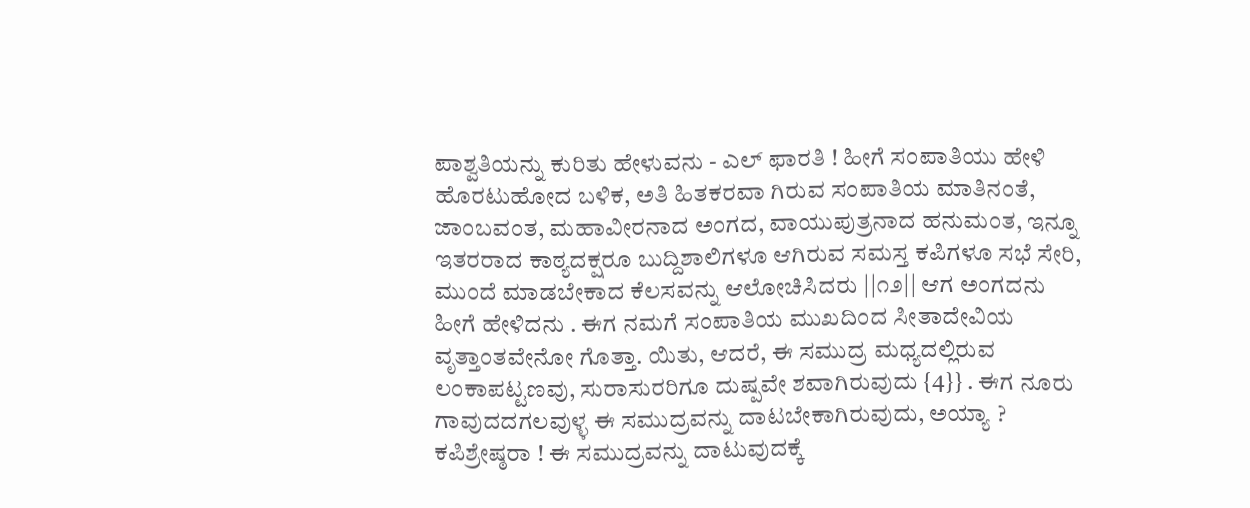ಪಾಶ್ವತಿಯನ್ನು ಕುರಿತು ಹೇಳುವನು - ಎಲ್ ಫಾರತಿ ! ಹೀಗೆ ಸಂಪಾತಿಯು ಹೇಳಿ ಹೊರಟುಹೋದ ಬಳಿಕ, ಅತಿ ಹಿತಕರವಾ ಗಿರುವ ಸಂಪಾತಿಯ ಮಾತಿನಂತೆ, ಜಾಂಬವಂತ, ಮಹಾವೀರನಾದ ಅಂಗದ, ವಾಯುಪುತ್ರನಾದ ಹನುಮಂತ, ಇನ್ನೂ ಇತರರಾದ ಕಾಠ್ಯದಕ್ಷರೂ ಬುದ್ದಿಶಾಲಿಗಳೂ ಆಗಿರುವ ಸಮಸ್ತ ಕಪಿಗಳೂ ಸಭೆ ಸೇರಿ, ಮುಂದೆ ಮಾಡಬೇಕಾದ ಕೆಲಸವನ್ನು ಆಲೋಚಿಸಿದರು ||೧೨|| ಆಗ ಅಂಗದನು ಹೀಗೆ ಹೇಳಿದನು . ಈಗ ನಮಗೆ ಸಂಪಾತಿಯ ಮುಖದಿಂದ ಸೀತಾದೇವಿಯ ವೃತ್ತಾಂತವೇನೋ ಗೊತ್ತಾ. ಯಿತು, ಆದರೆ, ಈ ಸಮುದ್ರ ಮಧ್ಯದಲ್ಲಿರುವ ಲಂಕಾಪಟ್ಟಣವು, ಸುರಾಸುರರಿಗೂ ದುಷ್ಪವೇ ಶವಾಗಿರುವುದು {4}} . ಈಗ ನೂರು ಗಾವುದದಗಲವುಳ್ಳ ಈ ಸಮುದ್ರವನ್ನು ದಾಟಬೇಕಾಗಿರುವುದು, ಅಯ್ಯಾ ? ಕಪಿಶ್ರೇಷ್ಠರಾ ! ಈ ಸಮುದ್ರವನ್ನು ದಾಟುವುದಕ್ಕೆ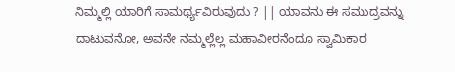ನಿಮ್ಮಲ್ಲಿ ಯಾರಿಗೆ ಸಾಮರ್ಥ್ಯವಿರುವುದು ? || ಯಾವನು ಈ ಸಮುದ್ರವನ್ನು ದಾಟುವನೋ, ಅವನೇ ನಮ್ಮಲ್ಲೆಲ್ಲ ಮಹಾವೀರನೆಂದೂ ಸ್ವಾಮಿಕಾರ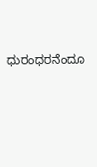ಧುರಂಧರನೆಂದೂ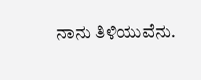ನಾನು ತಿಳಿಯುವೆನು.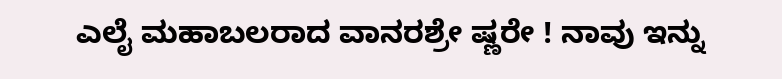ಎಲೈ ಮಹಾಬಲರಾದ ವಾನರಶ್ರೇ ಷ್ಣರೇ ! ನಾವು ಇನ್ನು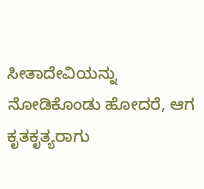ಸೀತಾದೇವಿಯನ್ನು ನೋಡಿಕೊಂಡು ಹೋದರೆ, ಆಗ ಕೃತಕೃತ್ಯರಾಗು